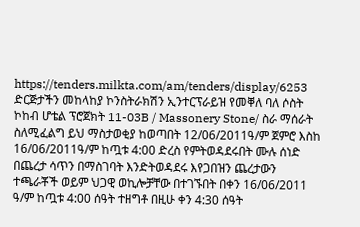https://tenders.milkta.com/am/tenders/display/6253
ድርጅታችን መከላከያ ኮንስትራክሽን ኢንተርፕራይዝ የመቐለ ባለ ሶስት ኮከብ ሆቴል ፕሮጀክት 11-03B / Massonery Stone/ ስራ ማሰራት ስለሚፈልግ ይህ ማስታወቂያ ከወጣበት 12/06/2011ዓ/ም ጀምሮ እስከ 16/06/2011ዓ/ም ከጧቱ 4:00 ድረስ የምትወዳደሩበት ሙሉ ሰነድ በጨረታ ሳጥን በማስገባት እንድትወዳደሩ እየጋበዝን ጨረታውን ተጫራቾች ወይም ህጋዊ ወኪሎቻቸው በተገኙበት በቀን 16/06/2011 ዓ/ም ከጧቱ 4:00 ሰዓት ተዘግቶ በዚሁ ቀን 4:30 ሰዓት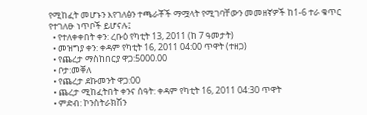የሚከፈት መሆኑን እየገለፅን ተጫራቾች ማሟላት የሚገባቸውን መመዘኛዎች ከ1-6 ተራ ቁጥር የተገለፁ ነጥቦች ይሆናሉ፤
  • የተለቀቀበት ቀን: ረቡዕ የካቲት 13, 2011 (ከ 7 ዓመታት)
  • መዝግያ ቀን: ቀዳም የካቲት 16, 2011 04:00 ጥዋት (ተዘጋ)
  • የጨረታ ማስከበርያ ዋጋ:5000.00
  • ቦታ:መቐለ
  • የጨረታ ደኩመንት ዋጋ:00
  • ጨረታ ሚከፈትበት ቀንና ሰዓት: ቀዳም የካቲት 16, 2011 04:30 ጥዋት
  • ምድብ: ኮንስትራክሽን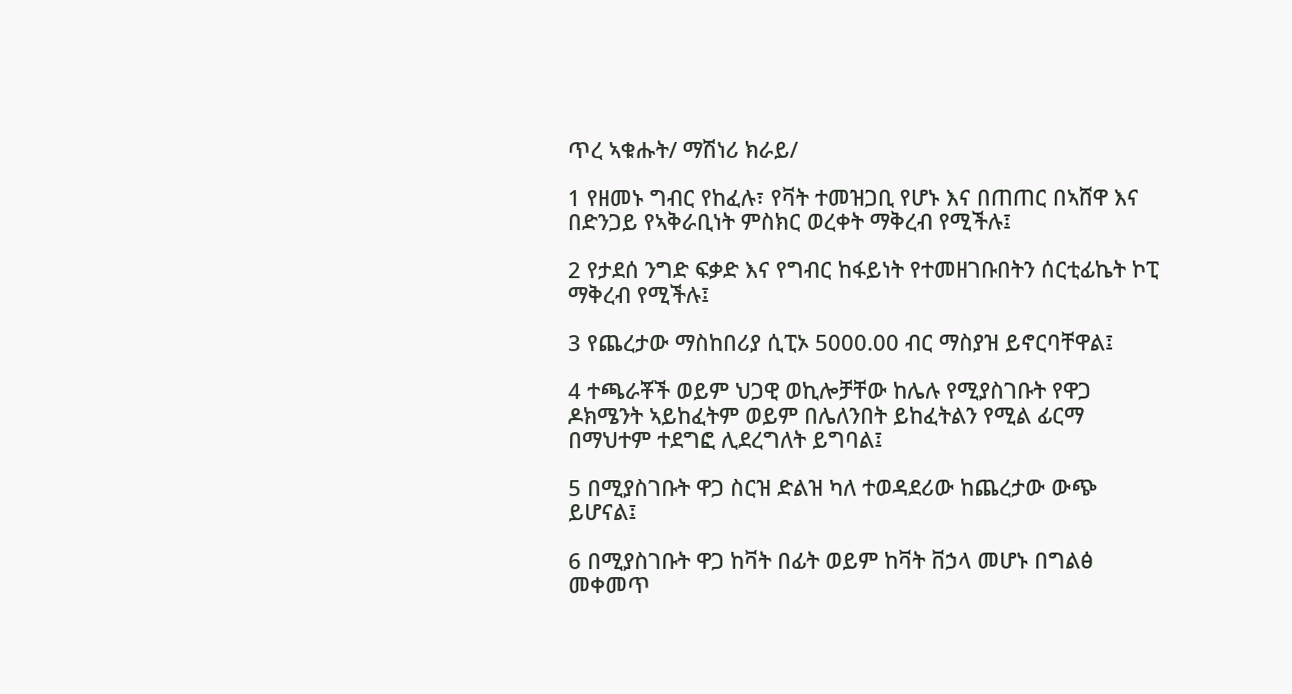ጥረ ኣቁሑት/ ማሽነሪ ክራይ/

1 የዘመኑ ግብር የከፈሉ፣ የቫት ተመዝጋቢ የሆኑ እና በጠጠር በኣሸዋ እና በድንጋይ የኣቅራቢነት ምስክር ወረቀት ማቅረብ የሚችሉ፤

2 የታደሰ ንግድ ፍቃድ እና የግብር ከፋይነት የተመዘገቡበትን ሰርቲፊኬት ኮፒ ማቅረብ የሚችሉ፤

3 የጨረታው ማስከበሪያ ሲፒኦ 5000.00 ብር ማስያዝ ይኖርባቸዋል፤

4 ተጫራቾች ወይም ህጋዊ ወኪሎቻቸው ከሌሉ የሚያስገቡት የዋጋ ዶክሜንት ኣይከፈትም ወይም በሌለንበት ይከፈትልን የሚል ፊርማ በማህተም ተደግፎ ሊደረግለት ይግባል፤

5 በሚያስገቡት ዋጋ ስርዝ ድልዝ ካለ ተወዳደሪው ከጨረታው ውጭ ይሆናል፤

6 በሚያስገቡት ዋጋ ከቫት በፊት ወይም ከቫት ቨኃላ መሆኑ በግልፅ መቀመጥ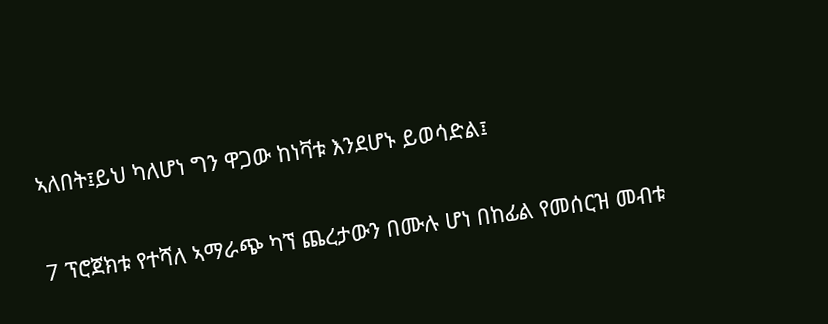ኣለበት፤ይህ ካለሆነ ግን ዋጋው ከነቫቱ እንደሆኑ ይወሳድል፤

7 ፕሮጀክቱ የተሻለ ኣማራጭ ካኘ ጨረታውን በሙሉ ሆነ በከፊል የመሰርዝ መብቱ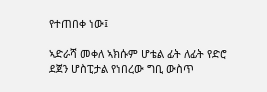የተጠበቀ ነው፤

ኣድራሻ መቀለ ኣክሱም ሆቴል ፊት ለፊት የድሮ ደጀን ሆስፒታል የነበረው ግቢ ውስጥ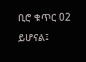ቢሮ ቁጥር 02 ይሆናል፤